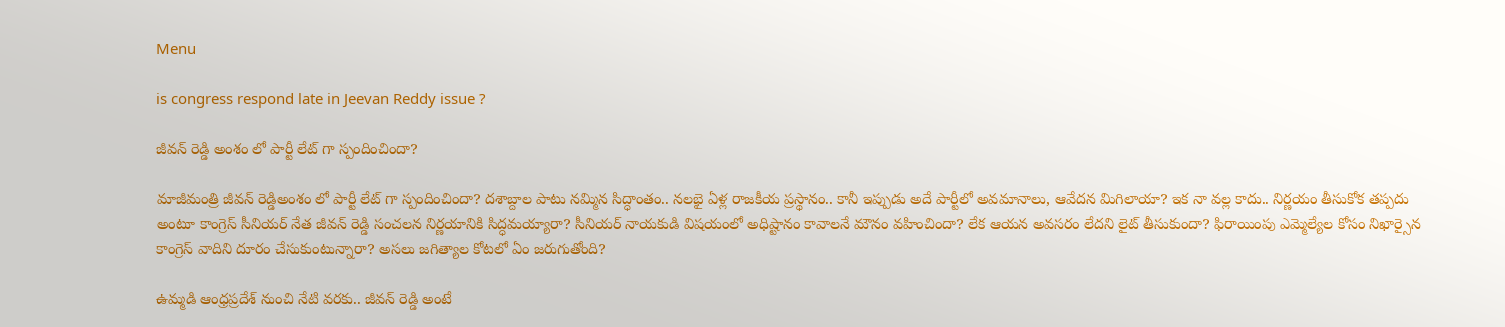Menu

is congress respond late in Jeevan Reddy issue ?

జీవన్ రెడ్డి అంశం లో పార్టీ లేట్ గా స్పందించిందా?

మాజీమంత్రి జీవన్ రెడ్డిఅంశం లో పార్టీ లేట్ గా స్పందించిందా? దశాబ్దాల పాటు నమ్మిన సిద్ధాంతం.. నలభై ఏళ్ల రాజకీయ ప్రస్థానం.. కానీ ఇప్పుడు అదే పార్టీలో అవమానాలు, ఆవేదన మిగిలాయా? ఇక నా వల్ల కాదు.. నిర్ణయం తీసుకోక తప్పదు అంటూ కాంగ్రెస్ సీనియర్ నేత జీవన్ రెడ్డి సంచలన నిర్ణయానికి సిద్ధమయ్యారా? సీనియర్ నాయకుడి విషయంలో అధిష్టానం కావాలనే మౌనం వహించిందా? లేక ఆయన అవసరం లేదని లైట్ తీసుకుందా? ఫిరాయింపు ఎమ్మెల్యేల కోసం నిఖార్సైన కాంగ్రెస్ వాదిని దూరం చేసుకుంటున్నారా? అసలు జగిత్యాల కోటలో ఏం జరుగుతోంది?

ఉమ్మడి ఆంధ్రప్రదేశ్ నుంచి నేటి వరకు.. జీవన్ రెడ్డి అంటే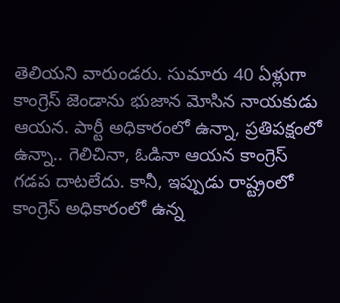తెలియని వారుండరు. సుమారు 40 ఏళ్లుగా కాంగ్రెస్ జెండాను భుజాన మోసిన నాయకుడు ఆయన. పార్టీ అధికారంలో ఉన్నా, ప్రతిపక్షంలో ఉన్నా.. గెలిచినా, ఓడినా ఆయన కాంగ్రెస్ గడప దాటలేదు. కానీ, ఇప్పుడు రాష్ట్రంలో కాంగ్రెస్ అధికారంలో ఉన్న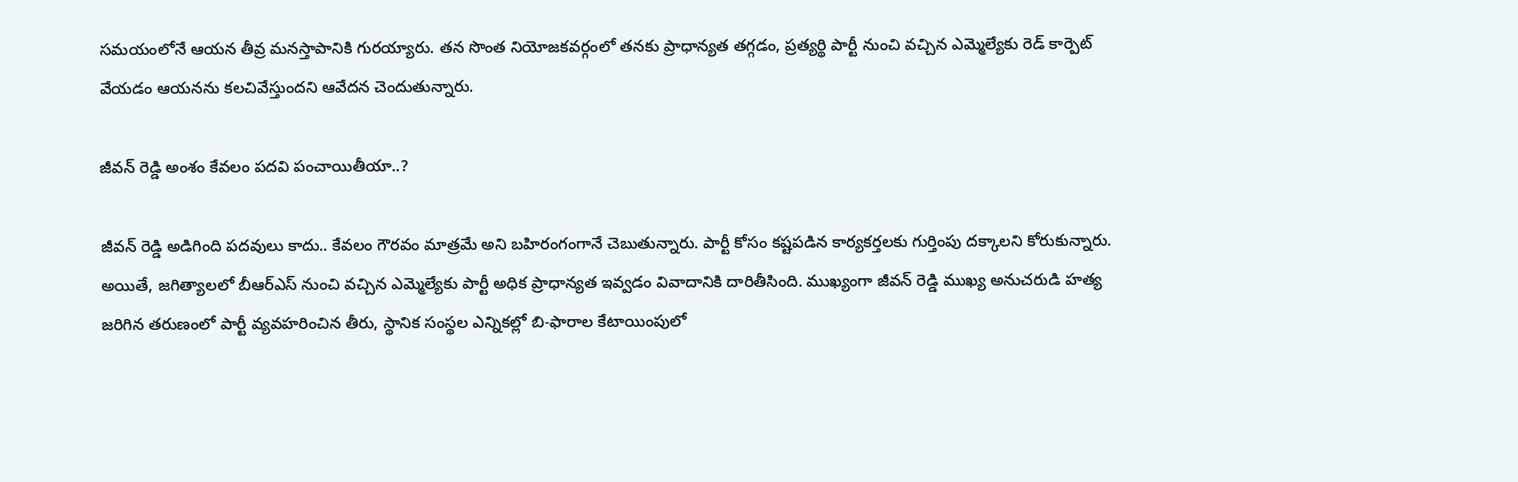సమయంలోనే ఆయన తీవ్ర మనస్తాపానికి గురయ్యారు. తన సొంత నియోజకవర్గంలో తనకు ప్రాధాన్యత తగ్గడం, ప్రత్యర్థి పార్టీ నుంచి వచ్చిన ఎమ్మెల్యేకు రెడ్ కార్పెట్ వేయడం ఆయనను కలచివేస్తుందని ఆవేదన చెందుతున్నారు.

జీవన్ రెడ్డి అంశం కేవలం పదవి పంచాయితీయా..?

జీవన్ రెడ్డి అడిగింది పదవులు కాదు.. కేవలం గౌరవం మాత్రమే అని బహిరంగంగానే చెబుతున్నారు. పార్టీ కోసం కష్టపడిన కార్యకర్తలకు గుర్తింపు దక్కాలని కోరుకున్నారు. అయితే, జగిత్యాలలో బీఆర్ఎస్ నుంచి వచ్చిన ఎమ్మెల్యేకు పార్టీ అధిక ప్రాధాన్యత ఇవ్వడం వివాదానికి దారితీసింది. ముఖ్యంగా జీవన్ రెడ్డి ముఖ్య అనుచరుడి హత్య జరిగిన తరుణంలో పార్టీ వ్యవహరించిన తీరు, స్థానిక సంస్థల ఎన్నికల్లో బి-ఫారాల కేటాయింపులో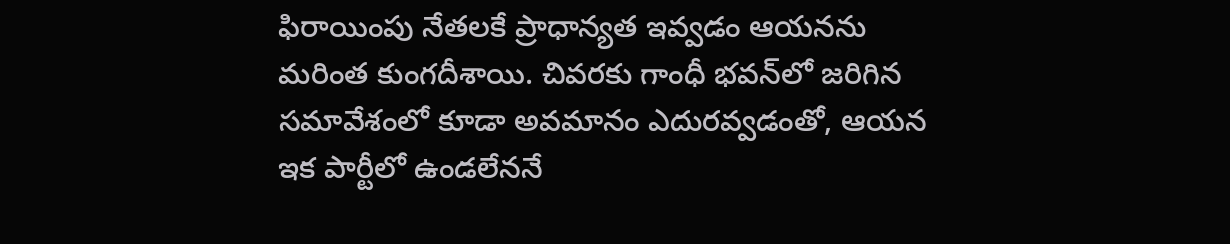ఫిరాయింపు నేతలకే ప్రాధాన్యత ఇవ్వడం ఆయనను మరింత కుంగదీశాయి. చివరకు గాంధీ భవన్‌లో జరిగిన సమావేశంలో కూడా అవమానం ఎదురవ్వడంతో, ఆయన ఇక పార్టీలో ఉండలేననే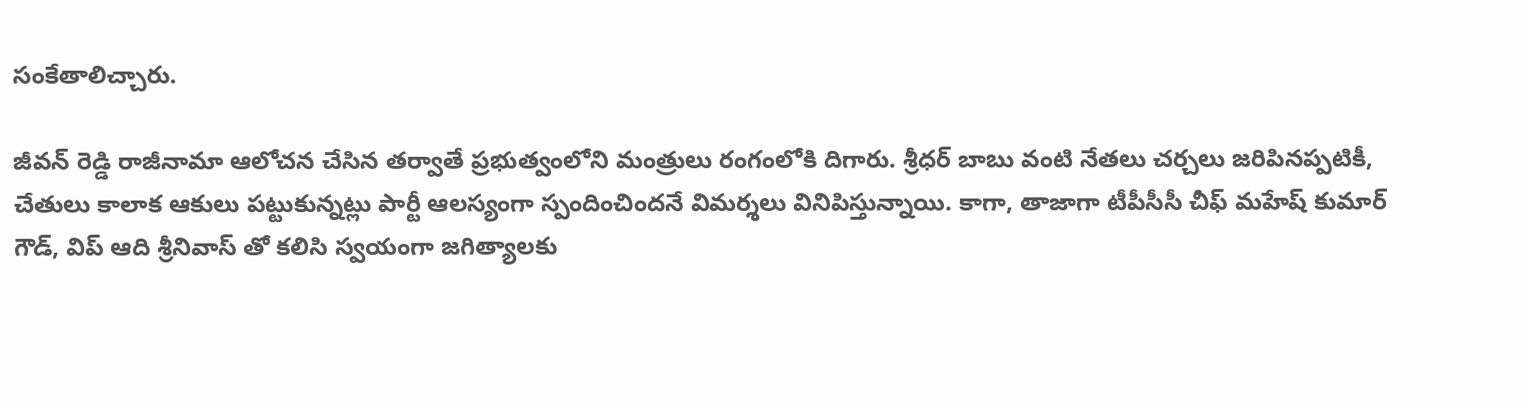సంకేతాలిచ్చారు.

జీవన్ రెడ్డి రాజీనామా ఆలోచన చేసిన తర్వాతే ప్రభుత్వంలోని మంత్రులు రంగంలోకి దిగారు. శ్రీధర్ బాబు వంటి నేతలు చర్చలు జరిపినప్పటికీ, చేతులు కాలాక ఆకులు పట్టుకున్నట్లు పార్టీ ఆలస్యంగా స్పందించిందనే విమర్శలు వినిపిస్తున్నాయి. కాగా, తాజాగా టీపీసీసీ చీఫ్ మహేష్ కుమార్ గౌడ్, విప్ ఆది శ్రీనివాస్ తో కలిసి స్వయంగా జగిత్యాలకు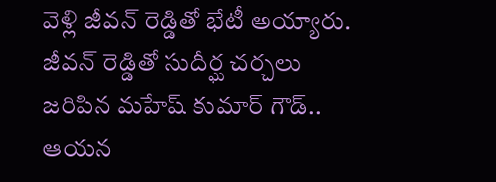వెళ్లి జీవన్ రెడ్డితో భేటీ అయ్యారు. జీవన్ రెడ్డితో సుదీర్ఘ చర్చలు జరిపిన మహేష్ కుమార్ గౌడ్.. ఆయన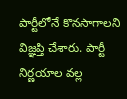పార్టీలోనే కొనసాగాలని విజ్ఞప్తి చేశారు. పార్టీ నిర్ణయాల వల్ల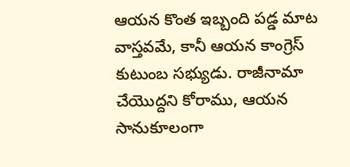ఆయన కొంత ఇబ్బంది పడ్డ మాట వాస్తవమే, కానీ ఆయన కాంగ్రెస్ కుటుంబ సభ్యుడు. రాజీనామా చేయొద్దని కోరాము, ఆయన సానుకూలంగా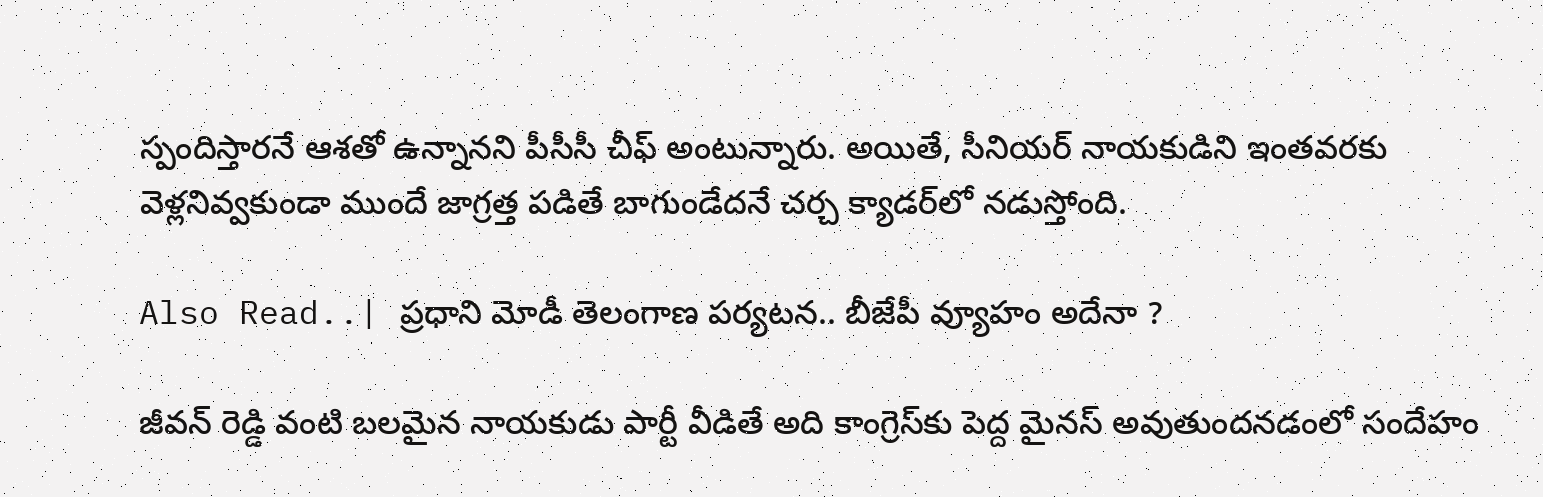స్పందిస్తారనే ఆశతో ఉన్నానని పీసీసీ చీఫ్ అంటున్నారు. అయితే, సీనియర్ నాయకుడిని ఇంతవరకు వెళ్లనివ్వకుండా ముందే జాగ్రత్త పడితే బాగుండేదనే చర్చ క్యాడర్‌లో నడుస్తోంది.

Also Read..| ప్రధాని మోడీ తెలంగాణ పర్యటన.. బీజేపీ వ్యూహం అదేనా ?

జీవన్ రెడ్డి వంటి బలమైన నాయకుడు పార్టీ వీడితే అది కాంగ్రెస్‌కు పెద్ద మైనస్ అవుతుందనడంలో సందేహం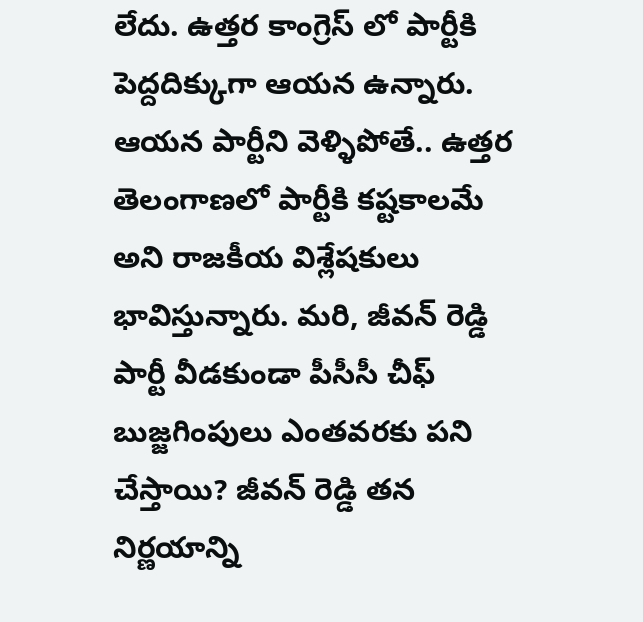లేదు. ఉత్తర కాంగ్రెస్ లో పార్టీకి పెద్దదిక్కుగా ఆయన ఉన్నారు. ఆయన పార్టీని వెళ్ళిపోతే.. ఉత్తర తెలంగాణలో పార్టీకి కష్టకాలమే అని రాజకీయ విశ్లేషకులు భావిస్తున్నారు. మరి, జీవన్ రెడ్డి పార్టీ వీడకుండా పీసీసీ చీఫ్ బుజ్జగింపులు ఎంతవరకు పని చేస్తాయి? జీవన్ రెడ్డి తన నిర్ణయాన్ని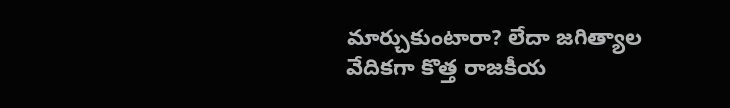మార్చుకుంటారా? లేదా జగిత్యాల వేదికగా కొత్త రాజకీయ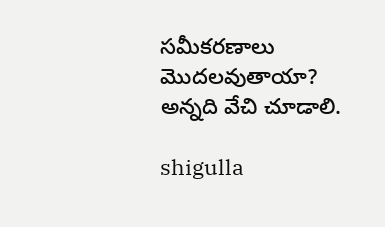సమీకరణాలు మొదలవుతాయా? అన్నది వేచి చూడాలి.

shigulla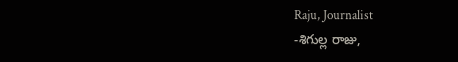Raju, Journalist
-శిగుల్ల రాజు,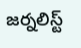జర్నలిస్ట్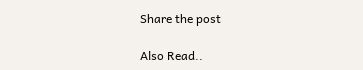Share the post

Also Read..